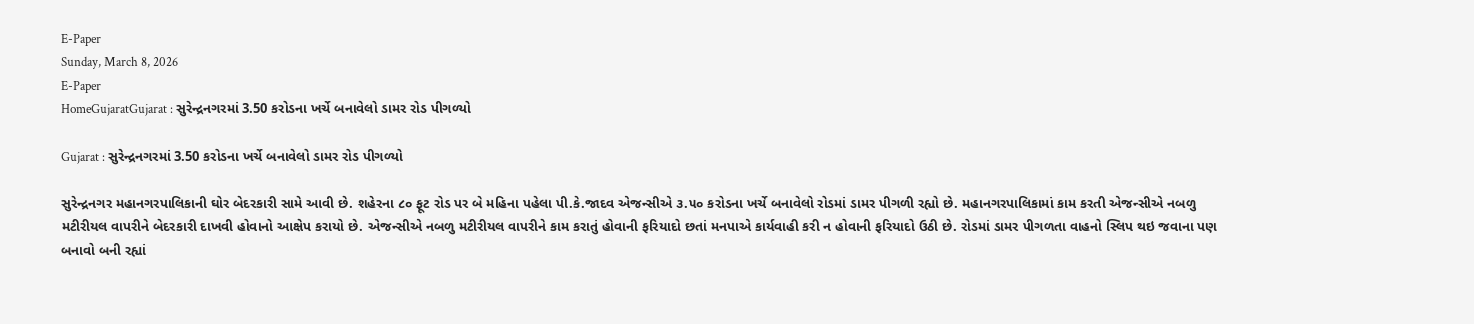E-Paper
Sunday, March 8, 2026
E-Paper
HomeGujaratGujarat : સુરેન્દ્રનગરમાં 3.50 કરોડના ખર્ચે બનાવેલો ડામર રોડ પીગળ્યો

Gujarat : સુરેન્દ્રનગરમાં 3.50 કરોડના ખર્ચે બનાવેલો ડામર રોડ પીગળ્યો

સુરેન્દ્રનગર મહાનગરપાલિકાની ઘોર બેદરકારી સામે આવી છે. શહેરના ૮૦ ફૂટ રોડ પર બે મહિના પહેલા પી.કે.જાદવ એજન્સીએ ૩.૫૦ કરોડના ખર્ચે બનાવેલો રોડમાં ડામર પીગળી રહ્યો છે. મહાનગરપાલિકામાં કામ કરતી એજન્સીએ નબળુ મટીરીયલ વાપરીને બેદરકારી દાખવી હોવાનો આક્ષેપ કરાયો છે. એજન્સીએ નબળુ મટીરીયલ વાપરીને કામ કરાતું હોવાની ફરિયાદો છતાં મનપાએ કાર્યવાહી કરી ન હોવાની ફરિયાદો ઉઠી છે. રોડમાં ડામર પીગળતા વાહનો સ્લિપ થઇ જવાના પણ બનાવો બની રહ્યાં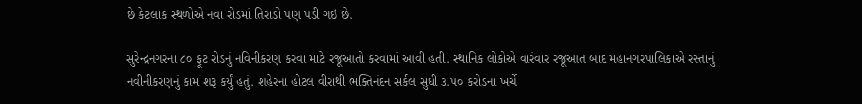છે કેટલાક સ્થળોએ નવા રોડમાં તિરાડો પણ પડી ગઇ છે.

સુરેન્દ્રનગરના ૮૦ ફૂટ રોડનું નવિનીકરણ કરવા માટે રજૂઆતો કરવામાં આવી હતી. સ્થાનિક લોકોએ વારંવાર રજૂઆત બાદ મહાનગરપાલિકાએ રસ્તાનું નવીનીકરણનું કામ શરૂ કર્યું હતું. શહેરના હોટલ વીરાથી ભક્તિનંદન સર્કલ સુધી ૩.૫૦ કરોડના ખર્ચે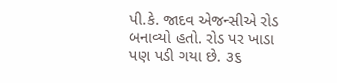પી.કે. જાદવ એજન્સીએ રોડ બનાવ્યો હતો. રોડ પર ખાડા પણ પડી ગયા છે. ૩૬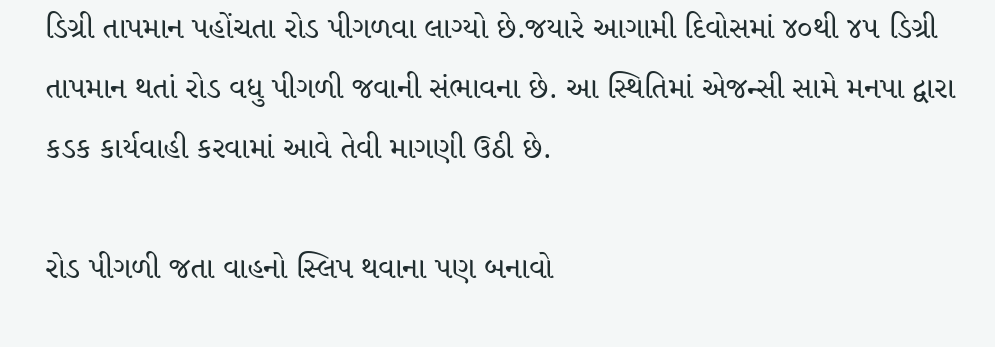ડિગ્રી તાપમાન પહોંચતા રોડ પીગળવા લાગ્યો છે.જયારે આગામી દિવોસમાં ૪૦થી ૪૫ ડિગ્રી તાપમાન થતાં રોડ વધુ પીગળી જવાની સંભાવના છે. આ સ્થિતિમાં એજન્સી સામે મનપા દ્વારા કડક કાર્યવાહી કરવામાં આવે તેવી માગણી ઉઠી છે.

રોડ પીગળી જતા વાહનો સ્લિપ થવાના પણ બનાવો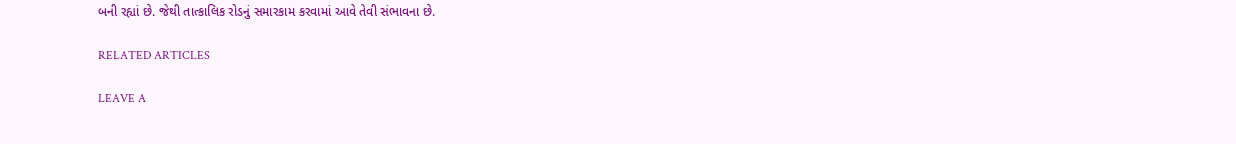બની રહ્યાં છે. જેથી તાત્કાલિક રોડનું સમારકામ કરવામાં આવે તેવી સંભાવના છે.

RELATED ARTICLES

LEAVE A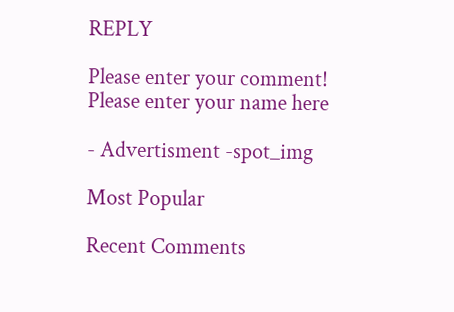REPLY

Please enter your comment!
Please enter your name here

- Advertisment -spot_img

Most Popular

Recent Comments